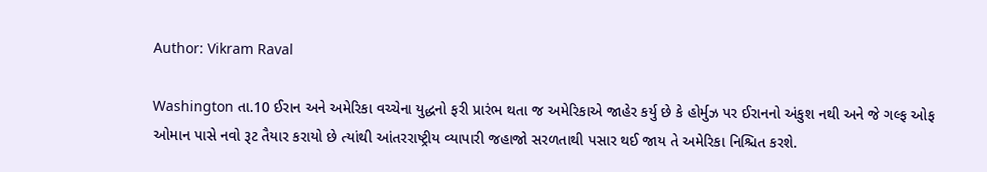Author: Vikram Raval

Washington તા.10 ઈરાન અને અમેરિકા વચ્ચેના યુદ્ધનો ફરી પ્રારંભ થતા જ અમેરિકાએ જાહેર કર્યુ છે કે હોર્મુઝ પર ઈરાનનો અંકુશ નથી અને જે ગલ્ફ ઓફ ઓમાન પાસે નવો રૂટ તૈયાર કરાયો છે ત્યાંથી આંતરરાષ્ટ્રીય વ્યાપારી જહાજો સરળતાથી પસાર થઈ જાય તે અમેરિકા નિશ્ચિત કરશે.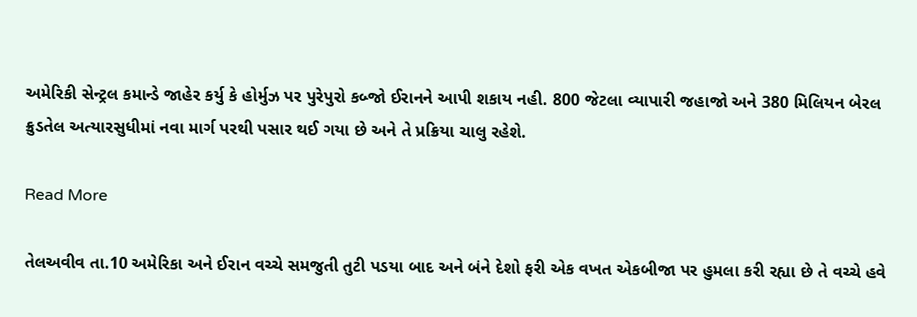અમેરિકી સેન્ટ્રલ કમાન્ડે જાહેર કર્યુ કે હોર્મુઝ પર પુરેપુરો કબ્જો ઈરાનને આપી શકાય નહી. 800 જેટલા વ્યાપારી જહાજો અને 380 મિલિયન બેરલ ક્રુડતેલ અત્યારસુધીમાં નવા માર્ગ પરથી પસાર થઈ ગયા છે અને તે પ્રક્રિયા ચાલુ રહેશે.

Read More

તેલઅવીવ તા.10 અમેરિકા અને ઈરાન વચ્ચે સમજુતી તુટી પડયા બાદ અને બંને દેશો ફરી એક વખત એકબીજા પર હુમલા કરી રહ્યા છે તે વચ્ચે હવે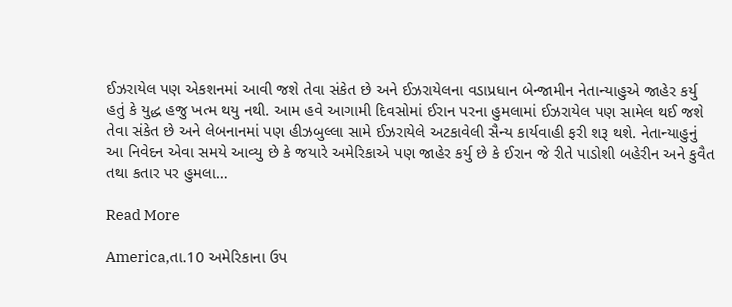ઈઝરાયેલ પણ એકશનમાં આવી જશે તેવા સંકેત છે અને ઈઝરાયેલના વડાપ્રધાન બેન્જામીન નેતાન્યાહુએ જાહેર કર્યુ હતું કે યુદ્ધ હજુ ખત્મ થયુ નથી. આમ હવે આગામી દિવસોમાં ઈરાન પરના હુમલામાં ઈઝરાયેલ પણ સામેલ થઈ જશે તેવા સંકેત છે અને લેબનાનમાં પણ હીઝબુલ્લા સામે ઈઝરાયેલે અટકાવેલી સૈન્ય કાર્યવાહી ફરી શરૂ થશે. નેતાન્યાહુનું આ નિવેદન એવા સમયે આવ્યુ છે કે જયારે અમેરિકાએ પણ જાહેર કર્યુ છે કે ઈરાન જે રીતે પાડોશી બહેરીન અને કુવૈત તથા કતાર પર હુમલા…

Read More

America,તા.10 અમેરિકાના ઉપ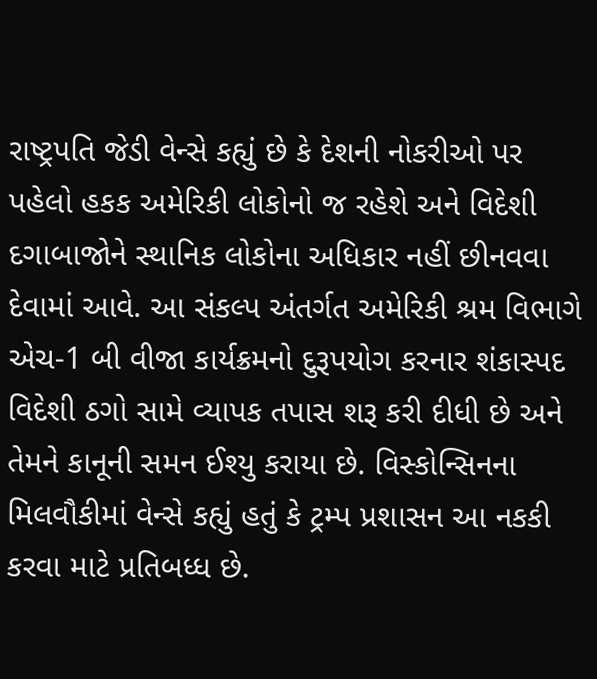રાષ્ટ્રપતિ જેડી વેન્સે કહ્યું છે કે દેશની નોકરીઓ પર પહેલો હકક અમેરિકી લોકોનો જ રહેશે અને વિદેશી દગાબાજોને સ્થાનિક લોકોના અધિકાર નહીં છીનવવા દેવામાં આવે. આ સંકલ્પ અંતર્ગત અમેરિકી શ્રમ વિભાગે એચ-1 બી વીજા કાર્યક્રમનો દુરૂપયોગ કરનાર શંકાસ્પદ વિદેશી ઠગો સામે વ્યાપક તપાસ શરૂ કરી દીધી છે અને તેમને કાનૂની સમન ઈશ્યુ કરાયા છે. વિસ્કોન્સિનના મિલવૌકીમાં વેન્સે કહ્યું હતું કે ટ્રમ્પ પ્રશાસન આ નકકી કરવા માટે પ્રતિબધ્ધ છે.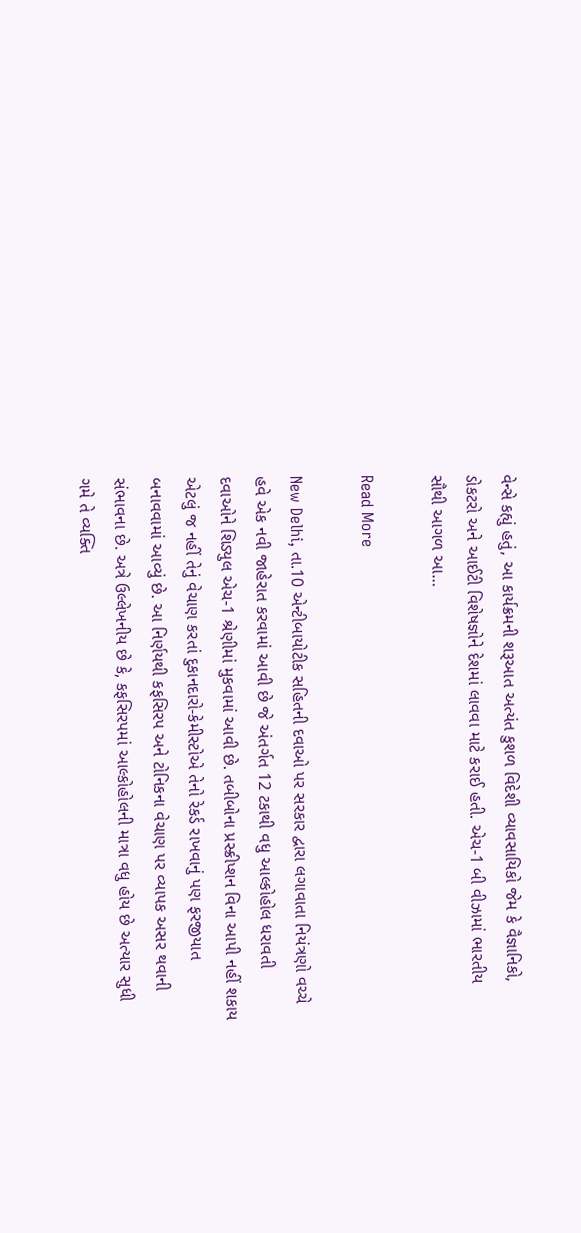વેન્સે કહ્યું હતું, આ કાર્યક્રમની શરૂઆત અત્યંત કુશળ વિદેશી વ્યાવસાયિકો જેમ કે વૈજ્ઞાનિકો, ડોકટરો અને આઈટી વિશેષજ્ઞોને દેશમાં લાવવા માટે કરાઈ હતી. એચ-1 બી વીઝામાં ભારતીય સૌથી આગળ આ…

Read More

New Delhi, તા.10 એન્ટીબાયોટીક સહિતની દવાઓ પર સરકાર દ્વારા લગાવાતા નિયંત્રણો વચ્ચે હવે એક નવી જાહેરાત કરવામાં આવી છે જે અંતર્ગત 12 ટકાથી વધુ આલ્કોહોલ ધરાવતી દવાઓને શિડ્યુલ એચ-1 શ્રેણીમાં મુકવામાં આવી છે. તબીબોના પ્રસ્ક્રીપ્શન વિના આપી નહીં શકાય એટલું જ નહીં તેનું વેચાણ કરતાં દુકાનદારો-કેમીસ્ટોએ તેનો રેકર્ડ રાખવાનું પણ ફરજીયાત બનાવવામાં આવ્યું છે. આ નિર્ણયથી કફસિરપ અને ટોનિકના વેચાણ પર વ્યાપક અસર થવાની સંભાવના છે. અત્રે ઉલ્લેખનીય છે કે, કફસિરપમાં આલ્કોહોલની માત્રા વધુ હોય છે અત્યાર સુધી ગમે તે વ્યક્તિ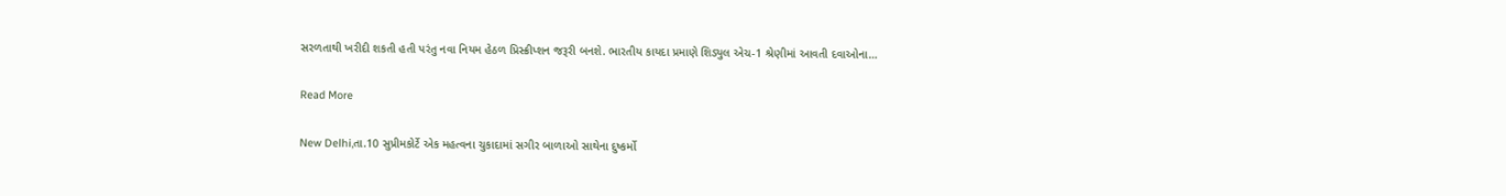સરળતાથી ખરીદી શકતી હતી પરંતુ નવા નિયમ હેઠળ પ્રિસ્ક્રીપ્શન જરૂરી બનશે. ભારતીય કાયદા પ્રમાણે શિડ્યુલ એચ-1 શ્રેણીમાં આવતી દવાઓના…

Read More

New Delhi,તા.10 સુપ્રીમકોર્ટે એક મહત્વના ચુકાદામાં સગીર બાળાઓ સાથેના દુષ્કર્મો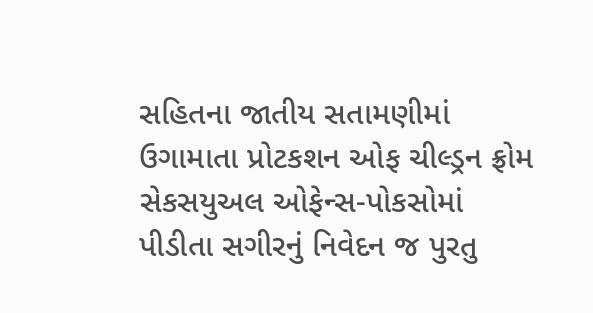સહિતના જાતીય સતામણીમાં ઉગામાતા પ્રોટકશન ઓફ ચીલ્ડ્રન ફ્રોમ સેકસયુઅલ ઓફેન્સ-પોકસોમાં પીડીતા સગીરનું નિવેદન જ પુરતુ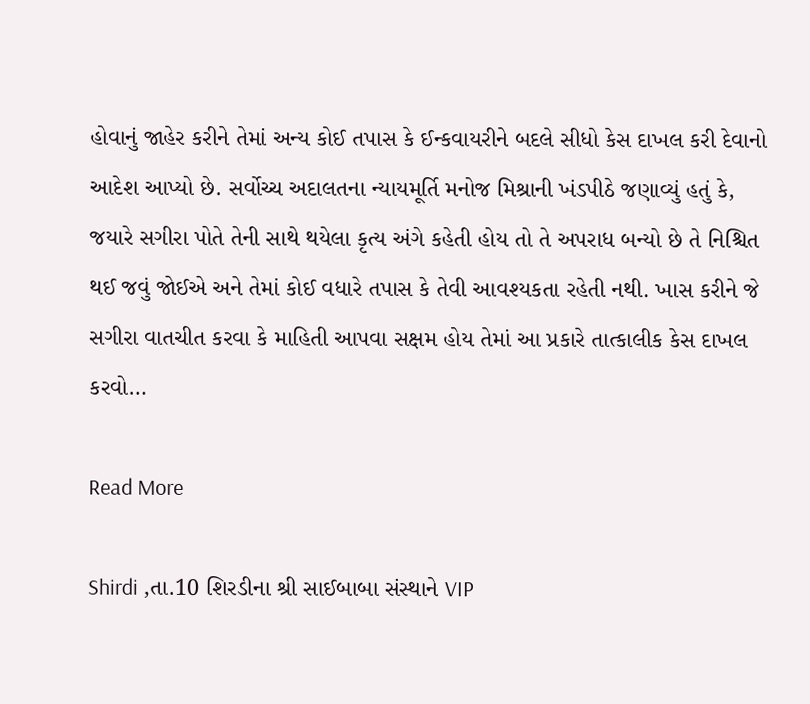હોવાનું જાહેર કરીને તેમાં અન્ય કોઈ તપાસ કે ઈન્કવાયરીને બદલે સીધો કેસ દાખલ કરી દેવાનો આદેશ આપ્યો છે. સર્વોચ્ચ અદાલતના ન્યાયમૂર્તિ મનોજ મિશ્રાની ખંડપીઠે જણાવ્યું હતું કે, જયારે સગીરા પોતે તેની સાથે થયેલા કૃત્ય અંગે કહેતી હોય તો તે અપરાધ બન્યો છે તે નિશ્ચિત થઈ જવું જોઈએ અને તેમાં કોઈ વધારે તપાસ કે તેવી આવશ્યકતા રહેતી નથી. ખાસ કરીને જે સગીરા વાતચીત કરવા કે માહિતી આપવા સક્ષમ હોય તેમાં આ પ્રકારે તાત્કાલીક કેસ દાખલ કરવો…

Read More

Shirdi ,તા.10 શિરડીના શ્રી સાઈબાબા સંસ્થાને VIP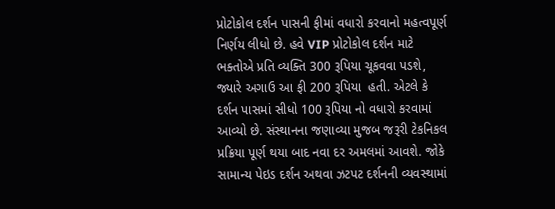પ્રોટોકોલ દર્શન પાસની ફીમાં વધારો કરવાનો મહત્વપૂર્ણ નિર્ણય લીધો છે. હવે VIP પ્રોટોકોલ દર્શન માટે ભક્તોએ પ્રતિ વ્યક્તિ 300 રૂપિયા ચૂકવવા પડશે, જ્યારે અગાઉ આ ફી 200 રૂપિયા  હતી. એટલે કે દર્શન પાસમાં સીધો 100 રૂપિયા નો વધારો કરવામાં આવ્યો છે. સંસ્થાનના જણાવ્યા મુજબ જરૂરી ટેકનિકલ પ્રક્રિયા પૂર્ણ થયા બાદ નવા દર અમલમાં આવશે. જોકે સામાન્ય પેઇડ દર્શન અથવા ઝટપટ દર્શનની વ્યવસ્થામાં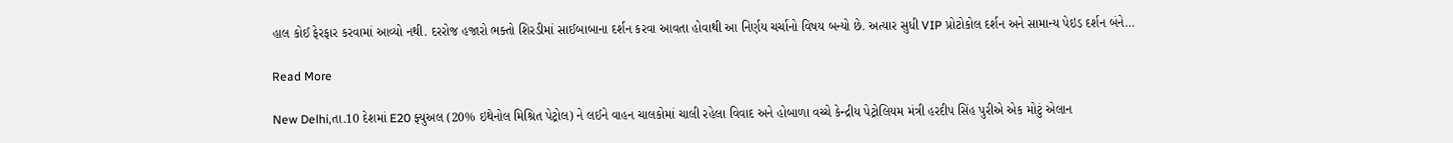હાલ કોઈ ફેરફાર કરવામાં આવ્યો નથી. દરરોજ હજારો ભક્તો શિરડીમાં સાઈબાબાના દર્શન કરવા આવતા હોવાથી આ નિર્ણય ચર્ચાનો વિષય બન્યો છે. અત્યાર સુધી VIP પ્રોટોકોલ દર્શન અને સામાન્ય પેઇડ દર્શન બંને…

Read More

New Delhi,તા.10 દેશમાં E20 ફ્યુઅલ (20% ઇથેનોલ મિશ્રિત પેટ્રોલ) ને લઈને વાહન ચાલકોમાં ચાલી રહેલા વિવાદ અને હોબાળા વચ્ચે કેન્દ્રીય પેટ્રોલિયમ મંત્રી હરદીપ સિંહ પુરીએ એક મોટું એલાન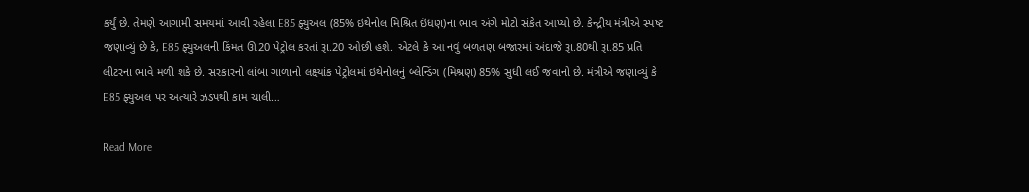કર્યું છે. તેમણે આગામી સમયમાં આવી રહેલા E85 ફ્યુઅલ (85% ઇથેનોલ મિશ્રિત ઇંધણ)ના ભાવ અંગે મોટો સંકેત આપ્યો છે. કેન્દ્રીય મંત્રીએ સ્પષ્ટ જણાવ્યું છે કે, E85 ફ્યુઅલની કિંમત ઊ20 પેટ્રોલ કરતાં રૂા.20 ઓછી હશે. એટલે કે આ નવું બળતણ બજારમાં અંદાજે રૂા.80થી રૂા.85 પ્રતિ લીટરના ભાવે મળી શકે છે. સરકારનો લાંબા ગાળાનો લક્ષ્યાંક પેટ્રોલમાં ઇથેનોલનું બ્લેન્ડિંગ (મિશ્રણ) 85% સુધી લઈ જવાનો છે. મંત્રીએ જણાવ્યું કે E85 ફ્યુઅલ પર અત્યારે ઝડપથી કામ ચાલી…

Read More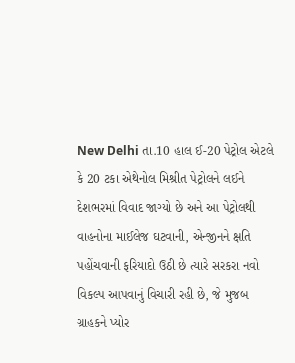New Delhi તા.10 હાલ ઈ-20 પેટ્રોલ એટલે કે 20 ટકા એથેનોલ મિશ્રીત પેટ્રોલને લઈને દેશભરમાં વિવાદ જાગ્યો છે અને આ પેટ્રોલથી વાહનોના માઈલેજ ઘટવાની, એન્જીનને ક્ષતિ પહોંચવાની ફરિયાદો ઉઠી છે ત્યારે સરકરા નવો વિકલ્પ આપવાનું વિચારી રહી છે, જે મુજબ ગ્રાહકને પ્યોર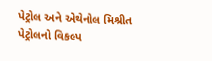પેટ્રોલ અને એથેનોલ મિશ્રીત પેટ્રોલનો વિકલ્પ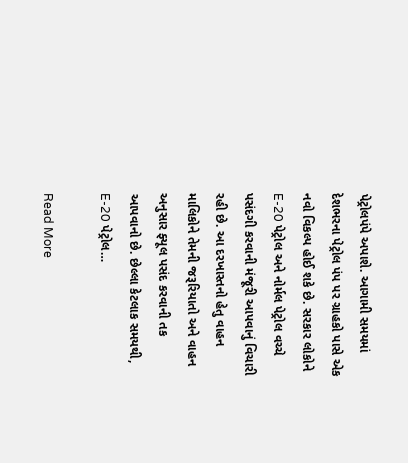પેટ્રોલપંપે અપાશે. આગામી સમયમાં દેશભરના પેટ્રોલ પંપ પર ગ્રાહકો પાસે એક નવો વિકલ્પ હોઈ શકે છે. સરકાર લોકોને E-20 પેટ્રોલ અને નોર્મલ પેટ્રોલ વચ્ચે પસંદગી કરવાની મંજૂરી આપવાનું વિચારી રહી છે. આ દરખાસ્તનો હેતુ વાહન માલિકોને તેમની જરૂરિયાતો અને વાહન અનુસાર ફ્યૂલ પસંદ કરવાની તક આપવાનો છે. છેલ્લા કેટલાક સમયથી, E-20 પેટ્રોલ…

Read More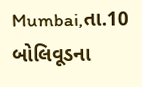Mumbai,તા.10 બોલિવૂડના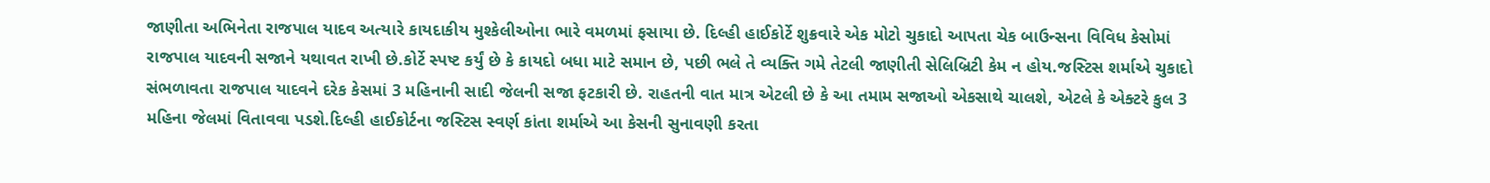જાણીતા અભિનેતા રાજપાલ યાદવ અત્યારે કાયદાકીય મુશ્કેલીઓના ભારે વમળમાં ફસાયા છે. દિલ્હી હાઈકોર્ટે શુક્રવારે એક મોટો ચુકાદો આપતા ચેક બાઉન્સના વિવિધ કેસોમાં રાજપાલ યાદવની સજાને યથાવત રાખી છે.કોર્ટે સ્પષ્ટ કર્યું છે કે કાયદો બધા માટે સમાન છે, પછી ભલે તે વ્યક્તિ ગમે તેટલી જાણીતી સેલિબ્રિટી કેમ ન હોય.જસ્ટિસ શર્માએ ચુકાદો સંભળાવતા રાજપાલ યાદવને દરેક કેસમાં 3 મહિનાની સાદી જેલની સજા ફટકારી છે. રાહતની વાત માત્ર એટલી છે કે આ તમામ સજાઓ એકસાથે ચાલશે, એટલે કે એક્ટરે કુલ 3 મહિના જેલમાં વિતાવવા પડશે.દિલ્હી હાઈકોર્ટના જસ્ટિસ સ્વર્ણ કાંતા શર્માએ આ કેસની સુનાવણી કરતા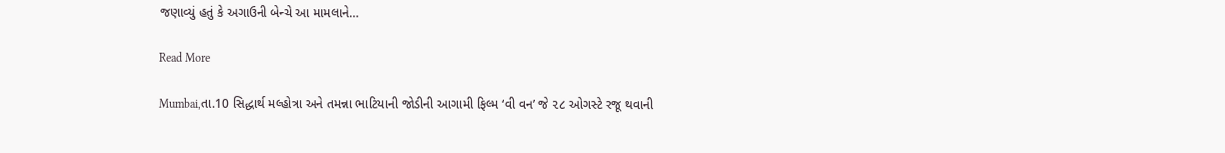જણાવ્યું હતું કે અગાઉની બેન્ચે આ મામલાને…

Read More

Mumbai,તા.10 સિદ્ધાર્થ મલ્હોત્રા અને તમન્ના ભાટિયાની જોડીની આગામી ફિલ્મ ‘વી વન’ જે ૨૮ ઓગસ્ટે રજૂ થવાની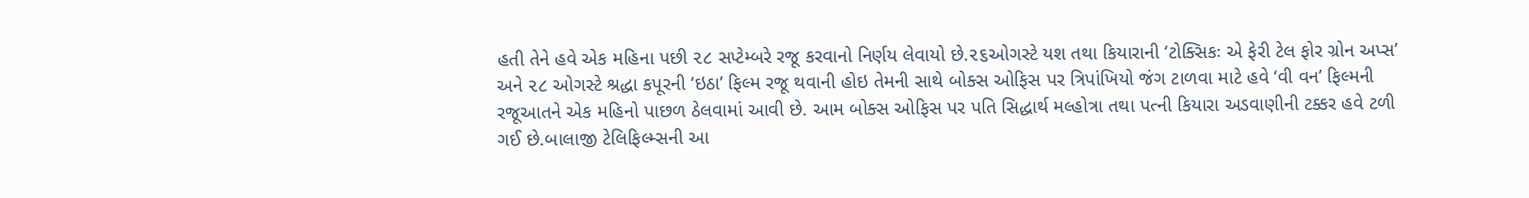હતી તેને હવે એક મહિના પછી ૨૮ સપ્ટેમ્બરે રજૂ કરવાનો નિર્ણય લેવાયો છે.૨૬ઓગસ્ટે યશ તથા કિયારાની ‘ટોક્સિકઃ એ ફેરી ટેલ ફોર ગ્રોન અપ્સ’ અને ૨૮ ઓગસ્ટે શ્રદ્ધા કપૂરની ‘ઇઠા’ ફિલ્મ રજૂ થવાની હોઇ તેમની સાથે બોક્સ ઓફિસ પર ત્રિપાંખિયો જંગ ટાળવા માટે હવે ‘વી વન’ ફિલ્મની રજૂઆતને એક મહિનો પાછળ ઠેલવામાં આવી છે. આમ બોક્સ ઓફિસ પર પતિ સિદ્ધાર્થ મલ્હોત્રા તથા પત્ની કિયારા અડવાણીની ટક્કર હવે ટળી ગઈ છે.બાલાજી ટેલિફિલ્મ્સની આ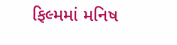ફિલ્મમાં મનિષ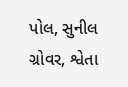પોલ, સુનીલ ગ્રોવર, શ્વેતા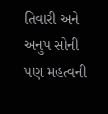તિવારી અને અનુપ સોની પણ મહત્વની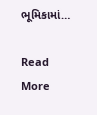ભૂમિકામાં…

Read More